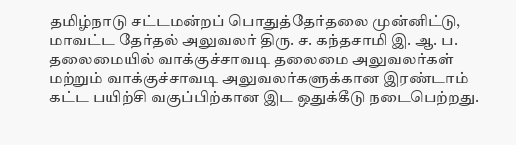தமிழ்நாடு சட்டமன்றப் பொதுத்தேர்தலை முன்னிட்டு, மாவட்ட தேர்தல் அலுவலர் திரு. ச. கந்தசாமி இ. ஆ. ப. தலைமையில் வாக்குச்சாவடி தலைமை அலுவலர்கள் மற்றும் வாக்குச்சாவடி அலுவலர்களுக்கான இரண்டாம் கட்ட பயிற்சி வகுப்பிற்கான இட ஒதுக்கீடு நடைபெற்றது.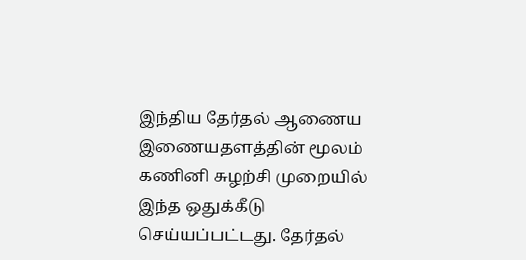இந்திய தேர்தல் ஆணைய இணையதளத்தின் மூலம் கணினி சுழற்சி முறையில் இந்த ஒதுக்கீடு செய்யப்பட்டது. தேர்தல்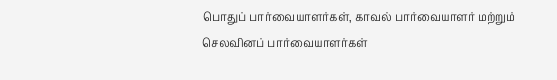பொதுப் பார்வையாளர்கள், காவல் பார்வையாளர் மற்றும் செலவினப் பார்வையாளர்கள்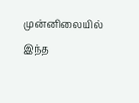முன்னிலையில் இந்த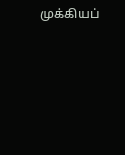முக்கியப்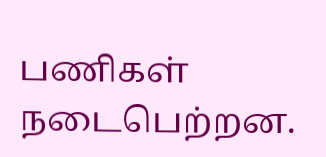பணிகள் நடைபெற்றன.